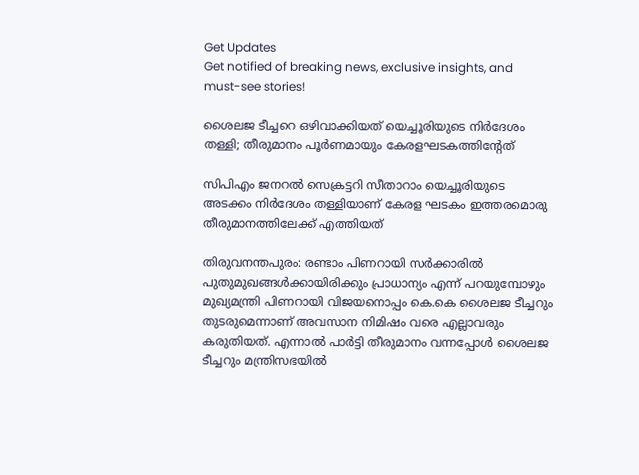Get Updates
Get notified of breaking news, exclusive insights, and must-see stories!

ശൈലജ ടീച്ചറെ ഒഴിവാക്കിയത് യെച്ചൂരിയുടെ നിർദേശം തള്ളി; തീരുമാനം പൂർണമായും കേരളഘടകത്തിന്റേത്

സിപിഎം ജനറൽ സെക്രട്ടറി സീതാറാം യെച്ചൂരിയുടെ അടക്കം നിർദേശം തള്ളിയാണ് കേരള ഘടകം ഇത്തരമൊരു തീരുമാനത്തിലേക്ക് എത്തിയത്

തിരുവനന്തപുരം: രണ്ടാം പിണറായി സർക്കാരിൽ പുതുമുഖങ്ങൾക്കായിരിക്കും പ്രാധാന്യം എന്ന് പറയുമ്പോഴും മുഖ്യമന്ത്രി പിണറായി വിജയനൊപ്പം കെ.കെ ശൈലജ ടീച്ചറും തുടരുമെന്നാണ് അവസാന നിമിഷം വരെ എല്ലാവരും കരുതിയത്. എന്നാൽ പാർട്ടി തീരുമാനം വന്നപ്പോൾ ശൈലജ ടീച്ചറും മന്ത്രിസഭയിൽ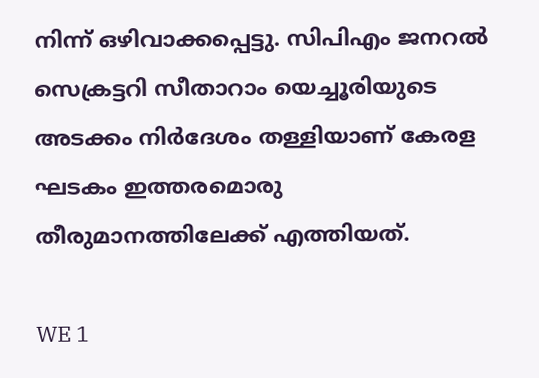നിന്ന് ഒഴിവാക്കപ്പെട്ടു. സിപിഎം ജനറൽ സെക്രട്ടറി സീതാറാം യെച്ചൂരിയുടെ അടക്കം നിർദേശം തള്ളിയാണ് കേരള ഘടകം ഇത്തരമൊരു തീരുമാനത്തിലേക്ക് എത്തിയത്.

WE 1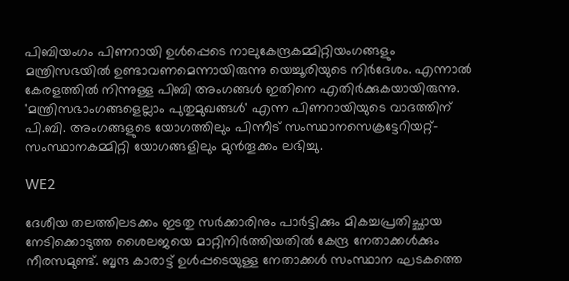പിബിയംഗം പിണറായി ഉൾപ്പെടെ നാലുകേന്ദ്രകമ്മിറ്റിയംഗങ്ങളും മന്ത്രിസഭയിൽ ഉണ്ടാവണമെന്നായിരുന്നു യെച്ചൂരിയുടെ നിർദേശം. എന്നാൽ കേരളത്തിൽ നിന്നുള്ള പിബി അംഗങ്ങൾ ഇതിനെ എതിർക്കുകയായിരുന്നു. 'മന്ത്രിസഭാംഗങ്ങളെല്ലാം പുതുമുഖങ്ങൾ' എന്ന പിണറായിയുടെ വാദത്തിന് പി.ബി. അംഗങ്ങളുടെ യോഗത്തിലും പിന്നീട് സംസ്ഥാനസെക്രട്ടേറിയറ്റ്-സംസ്ഥാനകമ്മിറ്റി യോഗങ്ങളിലും മുൻതൂക്കം ലഭിച്ചു.

WE2

ദേശീയ തലത്തിലടക്കം ഇടതു സർക്കാരിനും പാർട്ടിക്കും മികച്ചപ്രതിച്ഛായ നേടിക്കൊടുത്ത ശൈലജയെ മാറ്റിനിർത്തിയതിൽ കേന്ദ്ര നേതാക്കൾക്കും നീരസമുണ്ട്. ബൃന്ദ കാരാട്ട് ഉൾപ്പടെയുള്ള നേതാക്കൾ സംസ്ഥാന ഘടകത്തെ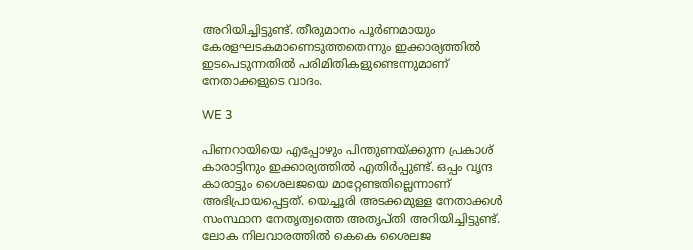അറിയിച്ചിട്ടുണ്ട്. തീരുമാനം പൂർണമായും കേരളഘടകമാണെടുത്തതെന്നും ഇക്കാര്യത്തിൽ ഇടപെടുന്നതിൽ പരിമിതികളുണ്ടെന്നുമാണ് നേതാക്കളുടെ വാദം.

WE 3

പിണറായിയെ എപ്പോഴും പിന്തുണയ്ക്കുന്ന പ്രകാശ് കാരാട്ടിനും ഇക്കാര്യത്തില്‍ എതിര്‍പ്പുണ്ട്. ഒപ്പം വൃന്ദ കാരാട്ടും ശൈലജയെ മാറ്റേണ്ടതില്ലെന്നാണ് അഭിപ്രായപ്പെട്ടത്. യെച്ചൂരി അടക്കമുള്ള നേതാക്കള്‍ സംസ്ഥാന നേതൃത്വത്തെ അതൃപ്തി അറിയിച്ചിട്ടുണ്ട്. ലോക നിലവാരത്തില്‍ കെകെ ശൈലജ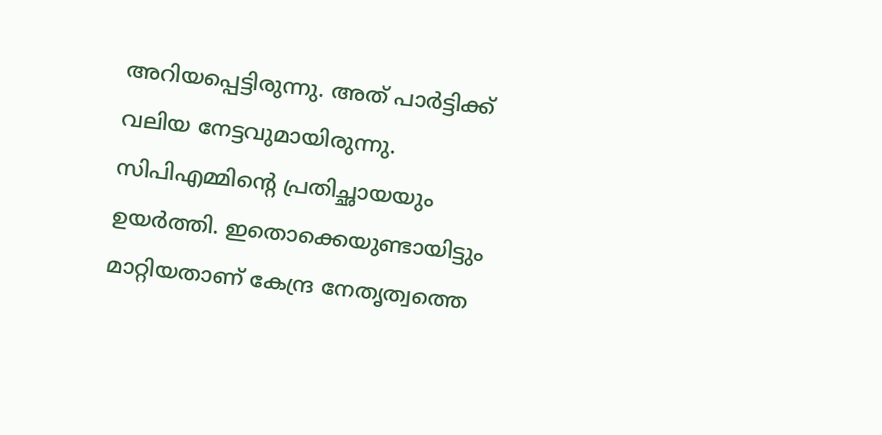അറിയപ്പെട്ടിരുന്നു. അത് പാര്‍ട്ടിക്ക് വലിയ നേട്ടവുമായിരുന്നു. സിപിഎമ്മിന്റെ പ്രതിച്ഛായയും ഉയര്‍ത്തി. ഇതൊക്കെയുണ്ടായിട്ടും മാറ്റിയതാണ് കേന്ദ്ര നേതൃത്വത്തെ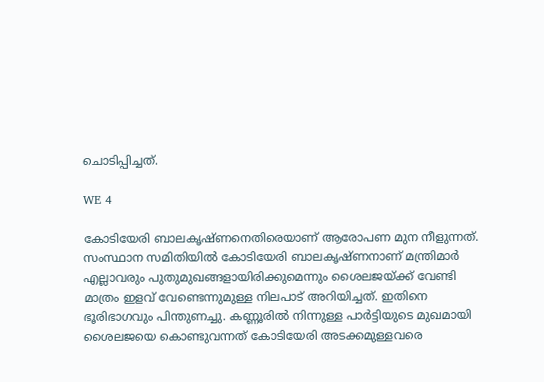ചൊടിപ്പിച്ചത്.

WE 4

കോടിയേരി ബാലകൃഷ്ണനെതിരെയാണ് ആരോപണ മുന നീളുന്നത്. സംസ്ഥാന സമിതിയില്‍ കോടിയേരി ബാലകൃഷ്ണനാണ് മന്ത്രിമാര്‍ എല്ലാവരും പുതുമുഖങ്ങളായിരിക്കുമെന്നും ശൈലജയ്ക്ക് വേണ്ടി മാത്രം ഇളവ് വേണ്ടെന്നുമുള്ള നിലപാട് അറിയിച്ചത്. ഇതിനെ ഭൂരിഭാഗവും പിന്തുണച്ചു. കണ്ണൂരില്‍ നിന്നുള്ള പാര്‍ട്ടിയുടെ മുഖമായി ശൈലജയെ കൊണ്ടുവന്നത് കോടിയേരി അടക്കമുള്ളവരെ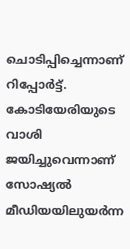ചൊടിപ്പിച്ചെന്നാണ് റിപ്പോര്‍ട്ട്. കോടിയേരിയുടെ വാശി ജയിച്ചുവെന്നാണ് സോഷ്യല്‍ മീഡിയയിലുയര്‍ന്ന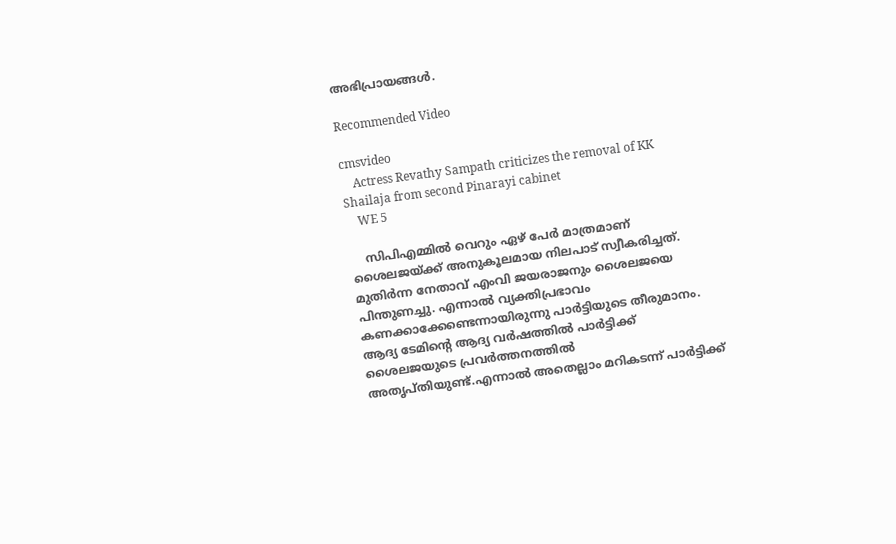അഭിപ്രായങ്ങള്‍.

Recommended Video

cmsvideo
    Actress Revathy Sampath criticizes the removal of KK Shailaja from second Pinarayi cabinet
    WE 5

    സിപിഎമ്മില്‍ വെറും ഏഴ് പേര്‍ മാത്രമാണ് ശൈലജയ്ക്ക് അനുകൂലമായ നിലപാട് സ്വീകരിച്ചത്. മുതിര്‍ന്ന നേതാവ് എംവി ജയരാജനും ശൈലജയെ പിന്തുണച്ചു. എന്നാല്‍ വ്യക്തിപ്രഭാവം കണക്കാക്കേണ്ടെന്നായിരുന്നു പാര്‍ട്ടിയുടെ തീരുമാനം. ആദ്യ ടേമിന്റെ ആദ്യ വര്‍ഷത്തില്‍ പാര്‍ട്ടിക്ക് ശൈലജയുടെ പ്രവര്‍ത്തനത്തില്‍ അതൃപ്തിയുണ്ട്.എന്നാല്‍ അതെല്ലാം മറികടന്ന് പാര്‍ട്ടിക്ക്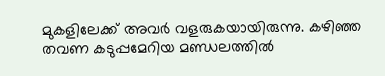മുകളിലേക്ക് അവര്‍ വളരുകയായിരുന്നു. കഴിഞ്ഞ തവണ കടുപ്പമേറിയ മണ്ഡലത്തില്‍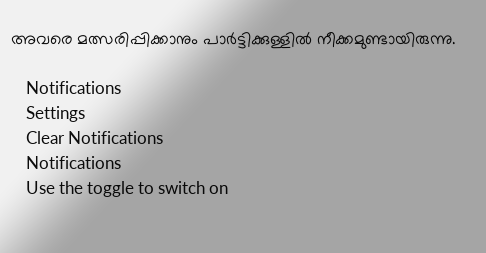അവരെ മത്സരിപ്പിക്കാനും പാര്‍ട്ടിക്കുള്ളില്‍ നീക്കമുണ്ടായിരുന്നു.

    Notifications
    Settings
    Clear Notifications
    Notifications
    Use the toggle to switch on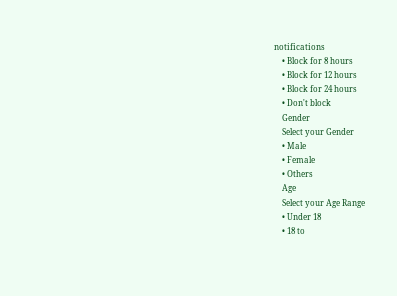notifications
    • Block for 8 hours
    • Block for 12 hours
    • Block for 24 hours
    • Don't block
    Gender
    Select your Gender
    • Male
    • Female
    • Others
    Age
    Select your Age Range
    • Under 18
    • 18 to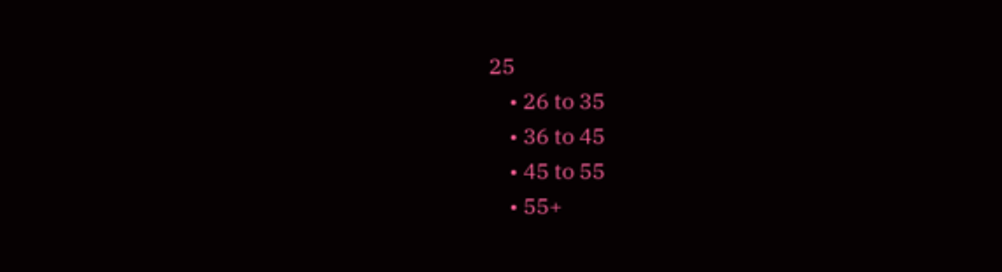25
    • 26 to 35
    • 36 to 45
    • 45 to 55
    • 55+